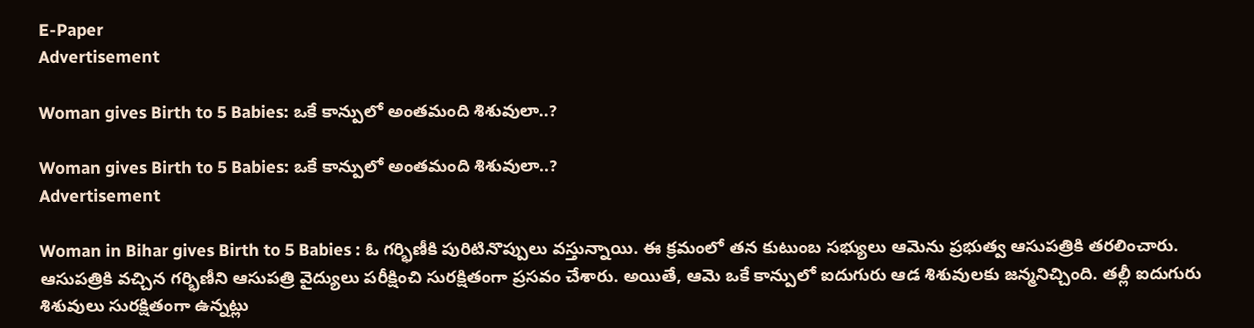E-Paper
Advertisement

Woman gives Birth to 5 Babies: ఒకే కాన్పులో అంతమంది శిశువులా..?

Woman gives Birth to 5 Babies: ఒకే కాన్పులో అంతమంది శిశువులా..?
Advertisement

Woman in Bihar gives Birth to 5 Babies : ఓ గర్భిణీకి పురిటినొప్పులు వస్తున్నాయి. ఈ క్రమంలో తన కుటుంబ సభ్యులు ఆమెను ప్రభుత్వ ఆసుపత్రికి తరలించారు. ఆసుపత్రికి వచ్చిన గర్భిణీని ఆసుపత్రి వైద్యులు పరీక్షించి సురక్షితంగా ప్రసవం చేశారు. అయితే, ఆమె ఒకే కాన్పులో ఐదుగురు ఆడ శిశువులకు జన్మనిచ్చింది. తల్లీ ఐదుగురు శిశువులు సురక్షితంగా ఉన్నట్లు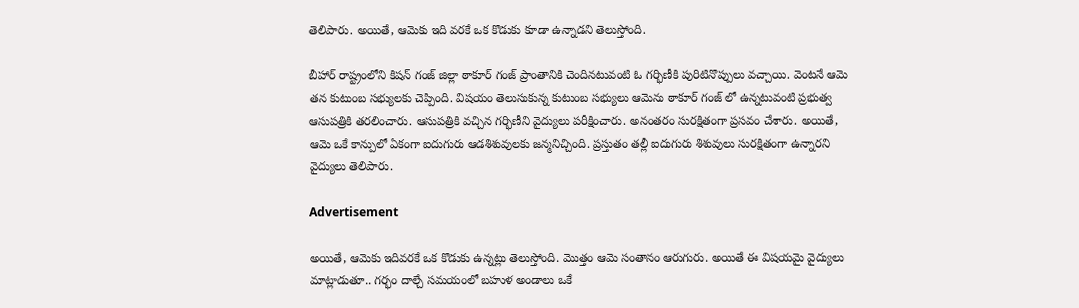తెలిపారు. అయితే, ఆమెకు ఇది వరకే ఒక కొడుకు కూడా ఉన్నాడని తెలుస్తోంది.

బీహార్ రాష్ట్రంలోని కిషన్ గంజ్ జిల్లా ఠాకూర్ గంజ్ ప్రాంతానికి చెందినటువంటి ఓ గర్భిణీకి పురిటినొప్పులు వచ్చాయి. వెంటనే ఆమె తన కుటుంబ సభ్యులకు చెప్పింది. విషయం తెలుసుకున్న కుటుంబ సభ్యులు ఆమెను ఠాకూర్ గంజ్ లో ఉన్నటువంటి ప్రభుత్వ ఆసుపత్రికి తరలించారు. ఆసుపత్రికి వచ్చిన గర్భిణీని వైద్యులు పరీక్షించారు. అనంతరం సురక్షితంగా ప్రసవం చేశారు. అయితే, ఆమె ఒకే కాన్పులో ఏకంగా ఐదుగురు ఆడశిశువులకు జన్మనిచ్చింది. ప్రస్తుతం తల్లీ ఐదుగురు శిశువులు సురక్షితంగా ఉన్నారని వైద్యులు తెలిపారు.

Advertisement

అయితే, ఆమెకు ఇదివరకే ఒక కొడుకు ఉన్నట్లు తెలుస్తోంది. మొత్తం ఆమె సంతానం ఆరుగురు. అయితే ఈ విషయమై వైద్యులు మాట్లాడుతూ.. గర్భం దాల్చే సమయంలో బహుళ అండాలు ఒకే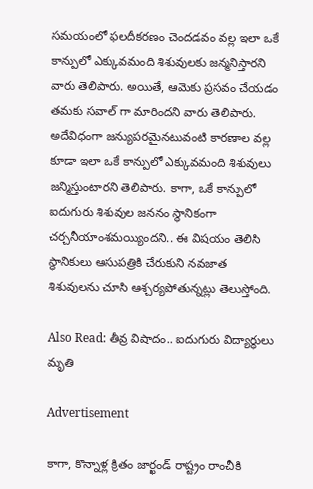సమయంలో ఫలదీకరణం చెందడవం వల్ల ఇలా ఒకే కాన్పులో ఎక్కువమంది శిశువులకు జన్మనిస్తారని వారు తెలిపారు. అయితే, ఆమెకు ప్రసవం చేయడం తమకు సవాల్ గా మారిందని వారు తెలిపారు. అదేవిధంగా జన్యుపరమైనటువంటి కారణాల వల్ల కూడా ఇలా ఒకే కాన్పులో ఎక్కువమంది శిశువులు జన్మిస్తుంటారని తెలిపారు. కాగా, ఒకే కాన్పులో ఐదుగురు శిశువుల జననం స్థానికంగా చర్చనీయాంశమయ్యిందని.. ఈ విషయం తెలిసి స్థానికులు ఆసుపత్రికి చేరుకుని నవజాత శిశువులను చూసి ఆశ్చర్యపోతున్నట్లు తెలుస్తోంది.

Also Read: తీవ్ర విషాదం.. ఐదుగురు విద్యార్థులు మృతి

Advertisement

కాగా, కొన్నాళ్ల క్రితం జార్ఖండ్ రాష్ట్రం రాంచీకి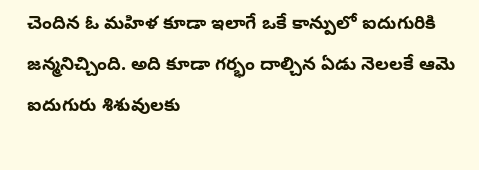చెందిన ఓ మహిళ కూడా ఇలాగే ఒకే కాన్పులో ఐదుగురికి జన్మనిచ్చింది. అది కూడా గర్భం దాల్చిన ఏడు నెలలకే ఆమె ఐదుగురు శిశువులకు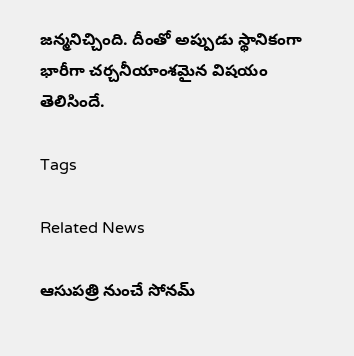జన్మనిచ్చింది. దీంతో అప్పుడు స్థానికంగా భారీగా చర్చనీయాంశమైన విషయం తెలిసిందే.

Tags

Related News

ఆసుపత్రి నుంచే సోనమ్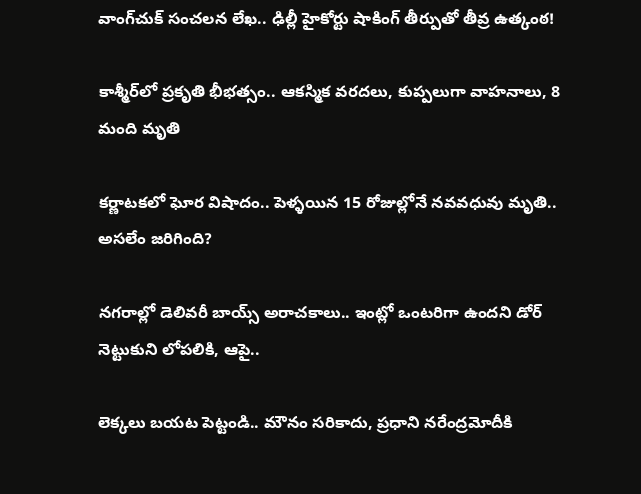వాంగ్‌చుక్ సంచలన లేఖ.. ఢిల్లీ హైకోర్టు షాకింగ్ తీర్పుతో తీవ్ర ఉత్కంఠ!

కాశ్మీర్‌లో ప్రకృతి భీభత్సం.. ఆకస్మిక వరదలు, కుప్పలుగా వాహనాలు, 8 మంది మృతి

కర్ణాటకలో ఘోర విషాదం.. పెళ్ళయిన 15 రోజుల్లోనే నవవధువు మృతి.. అసలేం జరిగింది?

నగరాల్లో డెలివరీ బాయ్స్ అరాచకాలు.. ఇంట్లో ఒంటరిగా ఉందని డోర్ నెట్టుకుని లోపలికి, ఆపై..

లెక్కలు బయట పెట్టండి.. మౌనం సరికాదు, ప్రధాని నరేంద్రమోదీకి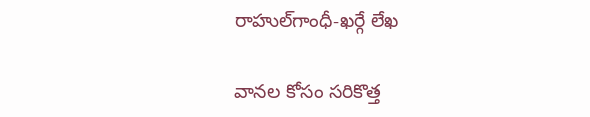రాహుల్‌‌గాంధీ-ఖర్గే లేఖ

వానల కోసం సరికొత్త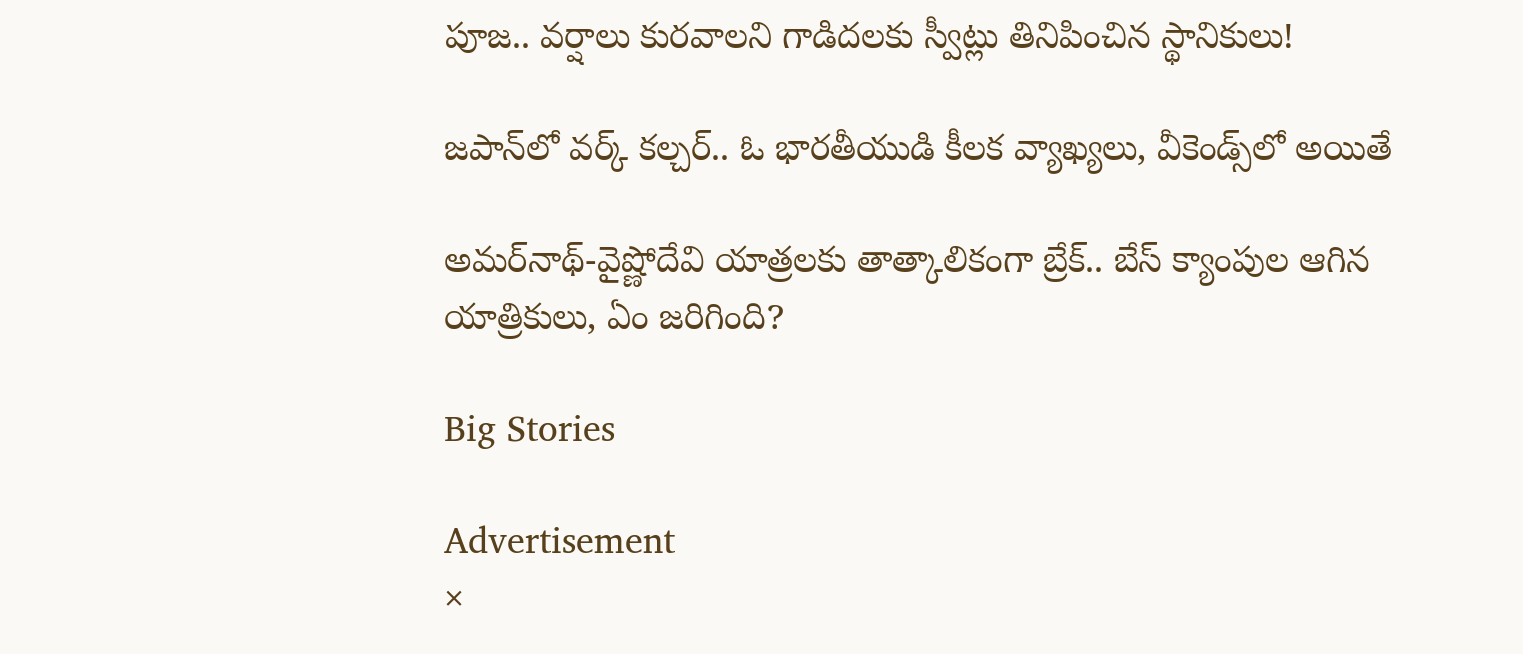పూజ.. వర్షాలు కురవాలని గాడిదలకు స్వీట్లు తినిపించిన స్థానికులు!

జపాన్‌లో వర్క్ కల్చర్.. ఓ భారతీయుడి కీలక వ్యాఖ్యలు, వీకెండ్స్‌లో అయితే

అమర్‌నాథ్-వైష్ణోదేవి యాత్రలకు తాత్కాలికంగా బ్రేక్.. బేస్ క్యాంపుల ఆగిన యాత్రికులు, ఏం జరిగింది?

Big Stories

Advertisement
×